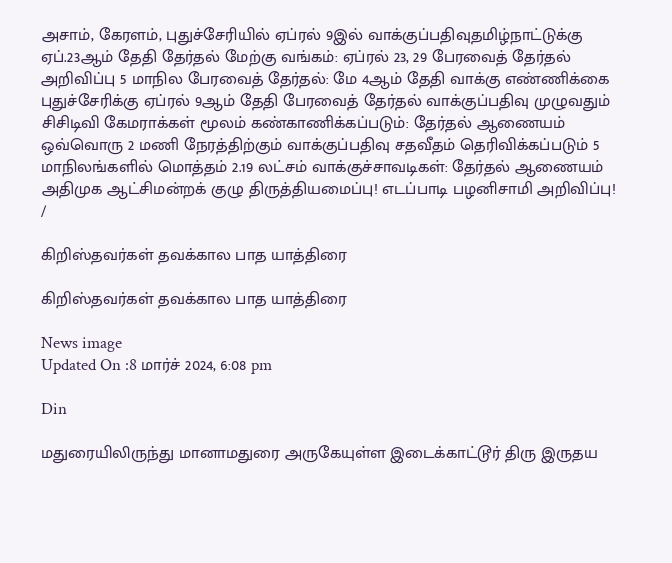அசாம், கேரளம், புதுச்சேரியில் ஏப்ரல் 9இல் வாக்குப்பதிவுதமிழ்நாட்டுக்கு ஏப்.23ஆம் தேதி தேர்தல் மேற்கு வங்கம்: ஏப்ரல் 23, 29 பேரவைத் தேர்தல் அறிவிப்பு 5 மாநில பேரவைத் தேர்தல்: மே 4ஆம் தேதி வாக்கு எண்ணிக்கை புதுச்சேரிக்கு ஏப்ரல் 9ஆம் தேதி பேரவைத் தேர்தல் வாக்குப்பதிவு முழுவதும் சிசிடிவி கேமராக்கள் மூலம் கண்காணிக்கப்படும்: தேர்தல் ஆணையம் ஒவ்வொரு 2 மணி நேரத்திற்கும் வாக்குப்பதிவு சதவீதம் தெரிவிக்கப்படும் 5 மாநிலங்களில் மொத்தம் 2.19 லட்சம் வாக்குச்சாவடிகள்: தேர்தல் ஆணையம் அதிமுக ஆட்சிமன்றக் குழு திருத்தியமைப்பு! எடப்பாடி பழனிசாமி அறிவிப்பு!
/

கிறிஸ்தவர்கள் தவக்கால பாத யாத்திரை

கிறிஸ்தவர்கள் தவக்கால பாத யாத்திரை

News image
Updated On :8 மார்ச் 2024, 6:08 pm

Din

மதுரையிலிருந்து மானாமதுரை அருகேயுள்ள இடைக்காட்டூர் திரு இருதய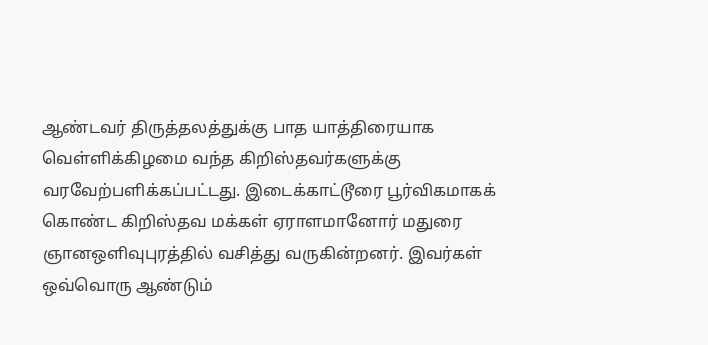ஆண்டவர் திருத்தலத்துக்கு பாத யாத்திரையாக வெள்ளிக்கிழமை வந்த கிறிஸ்தவர்களுக்கு வரவேற்பளிக்கப்பட்டது. இடைக்காட்டூரை பூர்விகமாகக் கொண்ட கிறிஸ்தவ மக்கள் ஏராளமானோர் மதுரை ஞானஒளிவுபுரத்தில் வசித்து வருகின்றனர். இவர்கள் ஒவ்வொரு ஆண்டும்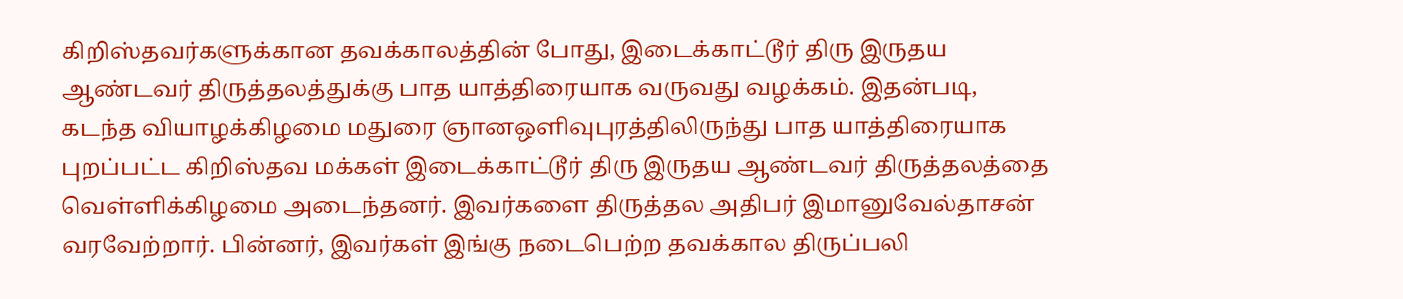கிறிஸ்தவர்களுக்கான தவக்காலத்தின் போது, இடைக்காட்டூர் திரு இருதய ஆண்டவர் திருத்தலத்துக்கு பாத யாத்திரையாக வருவது வழக்கம். இதன்படி, கடந்த வியாழக்கிழமை மதுரை ஞானஒளிவுபுரத்திலிருந்து பாத யாத்திரையாக புறப்பட்ட கிறிஸ்தவ மக்கள் இடைக்காட்டூர் திரு இருதய ஆண்டவர் திருத்தலத்தை வெள்ளிக்கிழமை அடைந்தனர். இவர்களை திருத்தல அதிபர் இமானுவேல்தாசன் வரவேற்றார். பின்னர், இவர்கள் இங்கு நடைபெற்ற தவக்கால திருப்பலி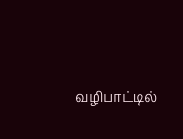வழிபாட்டில்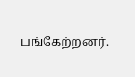பங்கேற்றனர்.